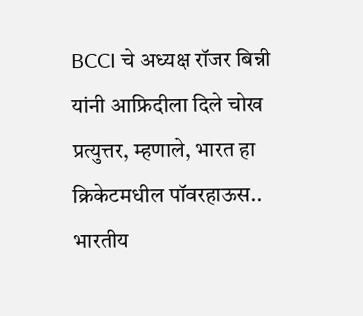BCCI चे अध्यक्ष रॉजर बिन्नी यांनी आफ्रिदीला दिले चोख प्रत्युत्तर, म्हणाले, भारत हा क्रिकेटमधील पॉवरहाऊस..
भारतीय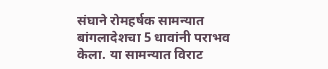संघाने रोमहर्षक सामन्यात बांगलादेशचा 5 धावांनी पराभव केला. या सामन्यात विराट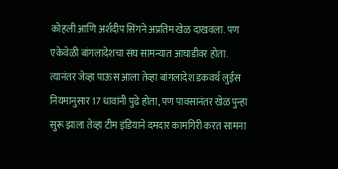कोहली आणि अर्शदीप सिंगने अप्रतिम खेळ दाखवला. पण एकेवेळी बांगलादेशचा संघ सामन्यात आघाडीवर होता. त्यानंतर जेव्हा पाऊस आला तेव्हा बांगलादेश डकवर्थ लुईस नियमानुसार 17 धावांनी पुढे होता, पण पावसानंतर खेळ पुन्हा सुरू झाला तेव्हा टीम इंडियाने दमदार कामगिरी करत सामना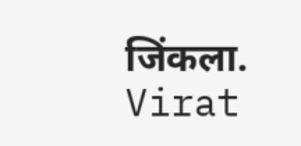जिंकला. Virat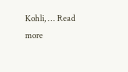Kohli, … Read more